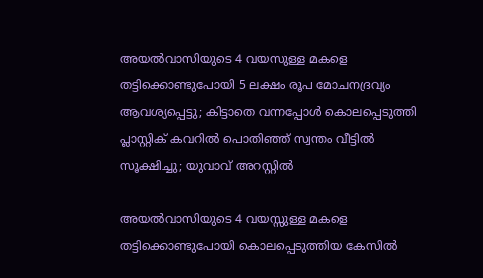അയല്‍വാസിയുടെ 4 വയസുള്ള മകളെ തട്ടിക്കൊണ്ടുപോയി 5 ലക്ഷം രൂപ മോചനദ്രവ്യം ആവശ്യപ്പെട്ടു; കിട്ടാതെ വന്നപ്പോള്‍ കൊലപ്പെടുത്തി പ്ലാസ്റ്റിക് കവറില്‍ പൊതിഞ്ഞ് സ്വന്തം വീട്ടില്‍ സൂക്ഷിച്ചു; യുവാവ് അറസ്റ്റില്‍

അയല്‍വാസിയുടെ 4 വയസ്സുള്ള മകളെ തട്ടിക്കൊണ്ടുപോയി കൊലപ്പെടുത്തിയ കേസില്‍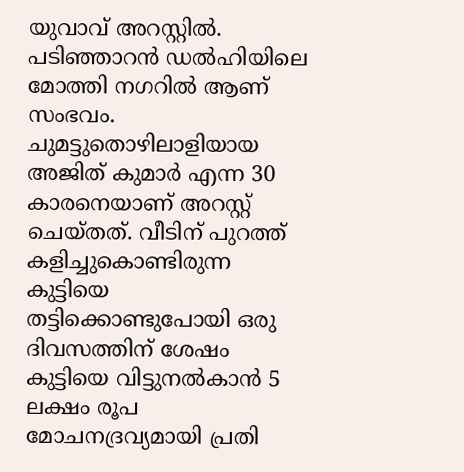യുവാവ് അറസ്റ്റില്‍. പടിഞ്ഞാറന്‍ ഡല്‍ഹിയിലെ മോത്തി നഗറില്‍ ആണ് സംഭവം. ചുമട്ടുതൊഴിലാളിയായ അജിത് കുമാര്‍ എന്ന 30 കാരനെയാണ് അറസ്റ്റ് ചെയ്തത്. വീടിന് പുറത്ത് കളിച്ചുകൊണ്ടിരുന്ന കുട്ടിയെ തട്ടിക്കൊണ്ടുപോയി ഒരു ദിവസത്തിന് ശേഷം കുട്ടിയെ വിട്ടുനല്‍കാന്‍ 5 ലക്ഷം രൂപ മോചനദ്രവ്യമായി പ്രതി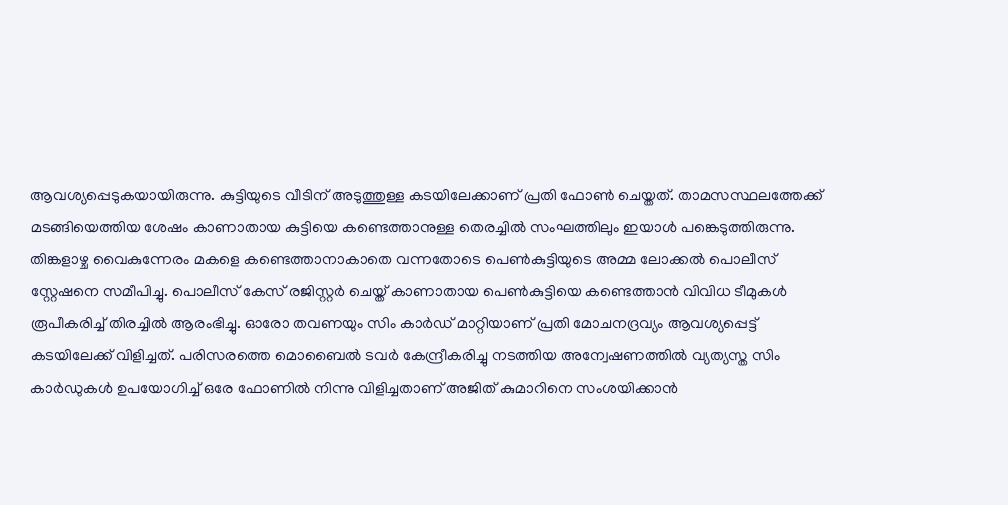ആവശ്യപ്പെടുകയായിരുന്നു. കുട്ടിയുടെ വീടിന് അടുത്തുള്ള കടയിലേക്കാണ് പ്രതി ഫോണ്‍ ചെയ്തത്. താമസസ്ഥലത്തേക്ക് മടങ്ങിയെത്തിയ ശേഷം കാണാതായ കുട്ടിയെ കണ്ടെത്താനുള്ള തെരച്ചില്‍ സംഘത്തിലും ഇയാള്‍ പങ്കെടുത്തിരുന്നു. തിങ്കളാഴ്ച വൈകുന്നേരം മകളെ കണ്ടെത്താനാകാതെ വന്നതോടെ പെണ്‍കുട്ടിയുടെ അമ്മ ലോക്കല്‍ പൊലീസ് സ്റ്റേഷനെ സമീപിച്ചു. പൊലീസ് കേസ് രജിസ്റ്റര്‍ ചെയ്ത് കാണാതായ പെണ്‍കുട്ടിയെ കണ്ടെത്താന്‍ വിവിധ ടീമുകള്‍ രൂപീകരിച്ച് തിരച്ചില്‍ ആരംഭിച്ചു. ഓരോ തവണയും സിം കാര്‍ഡ് മാറ്റിയാണ് പ്രതി മോചനദ്രവ്യം ആവശ്യപ്പെട്ട് കടയിലേക്ക് വിളിച്ചത്. പരിസരത്തെ മൊബൈല്‍ ടവര്‍ കേന്ദ്രീകരിച്ചു നടത്തിയ അന്വേഷണത്തില്‍ വ്യത്യസ്ത സിം കാര്‍ഡുകള്‍ ഉപയോഗിച്ച് ഒരേ ഫോണില്‍ നിന്നു വിളിച്ചതാണ് അജിത് കുമാറിനെ സംശയിക്കാന്‍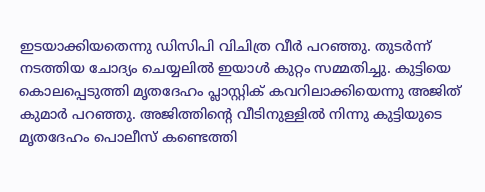ഇടയാക്കിയതെന്നു ഡിസിപി വിചിത്ര വീര്‍ പറഞ്ഞു. തുടര്‍ന്ന് നടത്തിയ ചോദ്യം ചെയ്യലില്‍ ഇയാള്‍ കുറ്റം സമ്മതിച്ചു. കുട്ടിയെ കൊലപ്പെടുത്തി മൃതദേഹം പ്ലാസ്റ്റിക് കവറിലാക്കിയെന്നു അജിത് കുമാര്‍ പറഞ്ഞു. അജിത്തിന്റെ വീടിനുള്ളില്‍ നിന്നു കുട്ടിയുടെ മൃതദേഹം പൊലീസ് കണ്ടെത്തി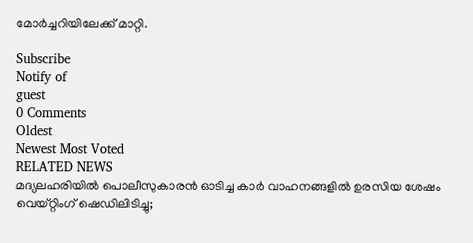മോര്‍ച്ചറിയിലേക്ക് മാറ്റി.

Subscribe
Notify of
guest
0 Comments
Oldest
Newest Most Voted
RELATED NEWS
മദ്യലഹരിയില്‍ പൊലീസുകാരന്‍ ഓടിച്ച കാര്‍ വാഹനങ്ങളില്‍ ഉരസിയ ശേഷം വെയ്റ്റിംഗ് ഷെഡിലിടിച്ചു;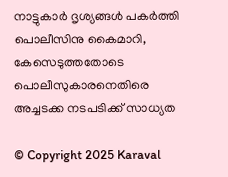നാട്ടുകാര്‍ ദൃശ്യങ്ങള്‍ പകര്‍ത്തി പൊലീസിനു കൈമാറി, കേസെടുത്തതോടെ പൊലീസുകാരനെതിരെ അച്ചടക്ക നടപടിക്ക് സാധ്യത

© Copyright 2025 Karaval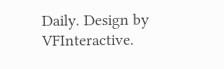Daily. Design by VFInteractive.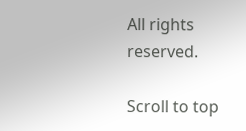All rights reserved.

Scroll to top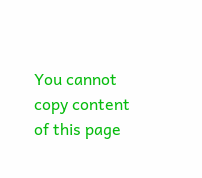You cannot copy content of this page